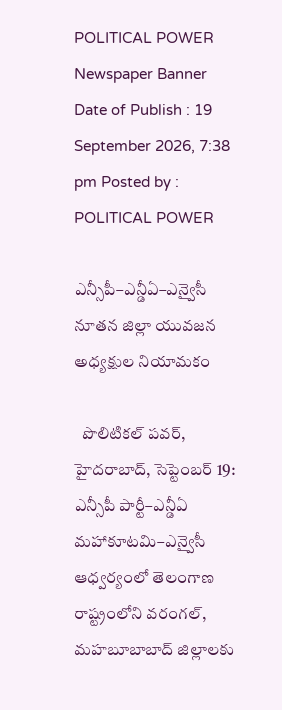POLITICAL POWER
Newspaper Banner
Date of Publish : 19 September 2026, 7:38 pm Posted by : POLITICAL POWER

ఎన్సీపీ–ఎన్డీఏ–ఎన్వైసీ నూతన జిల్లా యువజన అధ్యక్షుల నియామకం

  పొలిటికల్ పవర్, హైదరాబాద్, సెప్టెంబర్ 19: ఎన్సీపీ పార్టీ–ఎన్డీఏ మహాకూటమి–ఎన్వైసీ ఆధ్వర్యంలో తెలంగాణ రాష్ట్రంలోని వరంగల్, మహబూబాబాద్ జిల్లాలకు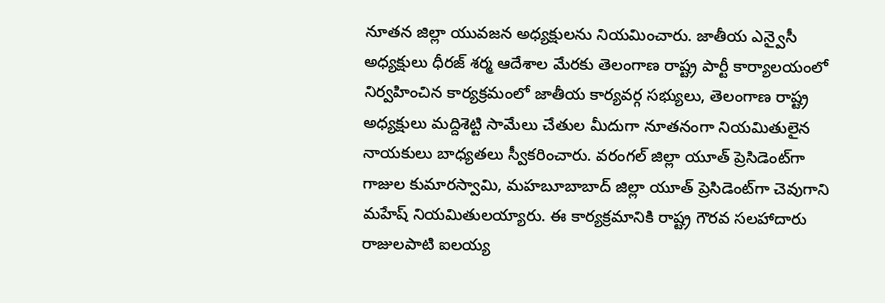నూతన జిల్లా యువజన అధ్యక్షులను నియమించారు. జాతీయ ఎన్వైసీ అధ్యక్షులు ధీరజ్ శర్మ ఆదేశాల మేరకు తెలంగాణ రాష్ట్ర పార్టీ కార్యాలయంలో నిర్వహించిన కార్యక్రమంలో జాతీయ కార్యవర్గ సభ్యులు, తెలంగాణ రాష్ట్ర అధ్యక్షులు మద్దిశెట్టి సామేలు చేతుల మీదుగా నూతనంగా నియమితులైన నాయకులు బాధ్యతలు స్వీకరించారు. వరంగల్ జిల్లా యూత్ ప్రెసిడెంట్‌గా గాజుల కుమారస్వామి, మహబూబాబాద్ జిల్లా యూత్ ప్రెసిడెంట్‌గా చెవుగాని మహేష్ నియమితులయ్యారు. ఈ కార్యక్రమానికి రాష్ట్ర గౌరవ సలహాదారు రాజులపాటి ఐలయ్య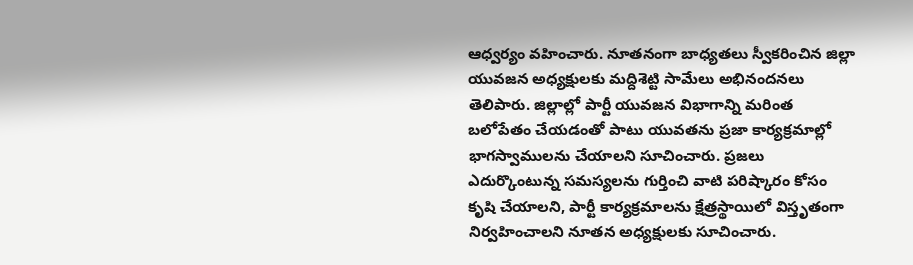ఆధ్వర్యం వహించారు. నూతనంగా బాధ్యతలు స్వీకరించిన జిల్లా యువజన అధ్యక్షులకు మద్దిశెట్టి సామేలు అభినందనలు తెలిపారు. జిల్లాల్లో పార్టీ యువజన విభాగాన్ని మరింత బలోపేతం చేయడంతో పాటు యువతను ప్రజా కార్యక్రమాల్లో భాగస్వాములను చేయాలని సూచించారు. ప్రజలు ఎదుర్కొంటున్న సమస్యలను గుర్తించి వాటి పరిష్కారం కోసం కృషి చేయాలని, పార్టీ కార్యక్రమాలను క్షేత్రస్థాయిలో విస్తృతంగా నిర్వహించాలని నూతన అధ్యక్షులకు సూచించారు.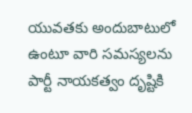యువతకు అందుబాటులో ఉంటూ వారి సమస్యలను పార్టీ నాయకత్వం దృష్టికి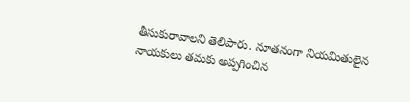తీసుకురావాలని తెలిపారు. నూతనంగా నియమితులైన నాయకులు తమకు అప్పగించిన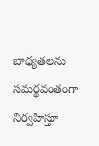బాధ్యతలను సమర్థవంతంగా నిర్వహిస్తూ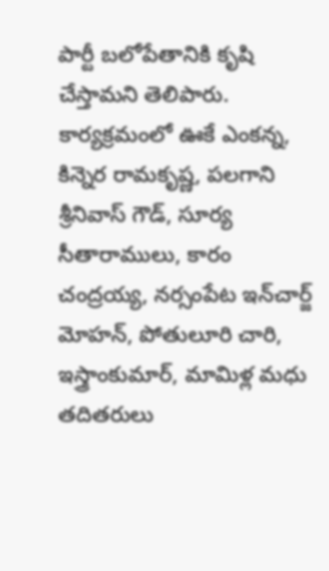పార్టీ బలోపేతానికి కృషి చేస్తామని తెలిపారు. కార్యక్రమంలో ఊకే ఎంకన్న, కిన్నెర రామకృష్ణ, పలగాని శ్రీనివాస్ గౌడ్, సూర్య సీతారాములు, కారం చంద్రయ్య, నర్సంపేట ఇన్‌చార్జ్ మోహన్, పోతులూరి చారి, ఇస్త్రాంకుమార్, మామిళ్ల మధు తదితరులు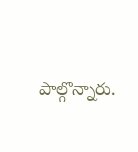పాల్గొన్నారు.